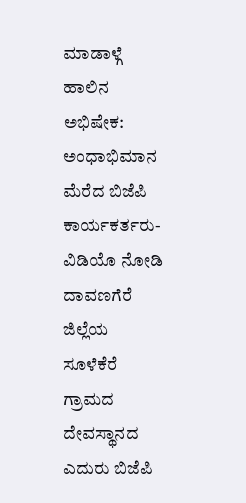ಮಾಡಾಳ್ಗೆ ಹಾಲಿನ ಅಭಿಷೇಕ: ಅಂಧಾಭಿಮಾನ ಮೆರೆದ ಬಿಜೆಪಿ ಕಾರ್ಯಕರ್ತರು- ವಿಡಿಯೊ ನೋಡಿ
ದಾವಣಗೆರೆ ಜಿಲ್ಲೆಯ ಸೂಳೆಕೆರೆ ಗ್ರಾಮದ ದೇವಸ್ಥಾನದ ಎದುರು ಬಿಜೆಪಿ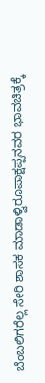ಬೆಂಬಲಿಗರೆಲ್ಲ ಸೇರಿ ಶಾಸಕ ಮಾಡಾಳ್ವಿರೂಪಾಕ್ಷಪ್ಪನವರ ಭಾವಚಿತ್ರಕ್ಕೆ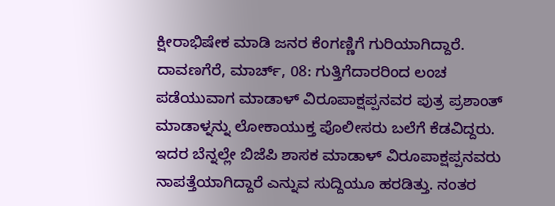ಕ್ಷೀರಾಭಿಷೇಕ ಮಾಡಿ ಜನರ ಕೆಂಗಣ್ಣಿಗೆ ಗುರಿಯಾಗಿದ್ದಾರೆ.
ದಾವಣಗೆರೆ, ಮಾರ್ಚ್, 08: ಗುತ್ತಿಗೆದಾರರಿಂದ ಲಂಚ ಪಡೆಯುವಾಗ ಮಾಡಾಳ್ ವಿರೂಪಾಕ್ಷಪ್ಪನವರ ಪುತ್ರ ಪ್ರಶಾಂತ್ ಮಾಡಾಳ್ನನ್ನು ಲೋಕಾಯುಕ್ತ ಪೊಲೀಸರು ಬಲೆಗೆ ಕೆಡವಿದ್ದರು. ಇದರ ಬೆನ್ನಲ್ಲೇ ಬಿಜೆಪಿ ಶಾಸಕ ಮಾಡಾಳ್ ವಿರೂಪಾಕ್ಷಪ್ಪನವರು ನಾಪತ್ತೆಯಾಗಿದ್ದಾರೆ ಎನ್ನುವ ಸುದ್ದಿಯೂ ಹರಡಿತ್ತು. ನಂತರ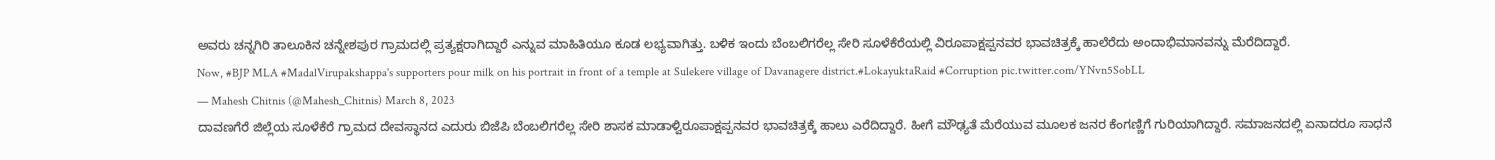ಅವರು ಚನ್ನಗಿರಿ ತಾಲೂಕಿನ ಚನ್ನೇಶಪುರ ಗ್ರಾಮದಲ್ಲಿ ಪ್ರತ್ಯಕ್ಷರಾಗಿದ್ದಾರೆ ಎನ್ನುವ ಮಾಹಿತಿಯೂ ಕೂಡ ಲಭ್ಯವಾಗಿತ್ತು. ಬಳಿಕ ಇಂದು ಬೆಂಬಲಿಗರೆಲ್ಲ ಸೇರಿ ಸೂಳೆಕೆರೆಯಲ್ಲಿ ವಿರೂಪಾಕ್ಷಪ್ಪನವರ ಭಾವಚಿತ್ರಕ್ಕೆ ಹಾಲೆರೆದು ಅಂದಾಭಿಮಾನವನ್ನು ಮೆರೆದಿದ್ದಾರೆ.
Now, #BJP MLA #MadalVirupakshappa's supporters pour milk on his portrait in front of a temple at Sulekere village of Davanagere district.#LokayuktaRaid #Corruption pic.twitter.com/YNvn5SobLL
— Mahesh Chitnis (@Mahesh_Chitnis) March 8, 2023
ದಾವಣಗೆರೆ ಜಿಲ್ಲೆಯ ಸೂಳೆಕೆರೆ ಗ್ರಾಮದ ದೇವಸ್ಥಾನದ ಎದುರು ಬಿಜೆಪಿ ಬೆಂಬಲಿಗರೆಲ್ಲ ಸೇರಿ ಶಾಸಕ ಮಾಡಾಳ್ವಿರೂಪಾಕ್ಷಪ್ಪನವರ ಭಾವಚಿತ್ರಕ್ಕೆ ಹಾಲು ಎರೆದಿದ್ದಾರೆ. ಹೀಗೆ ಮೌಢ್ಯತೆ ಮೆರೆಯುವ ಮೂಲಕ ಜನರ ಕೆಂಗಣ್ಣಿಗೆ ಗುರಿಯಾಗಿದ್ದಾರೆ. ಸಮಾಜನದಲ್ಲಿ ಏನಾದರೂ ಸಾಧನೆ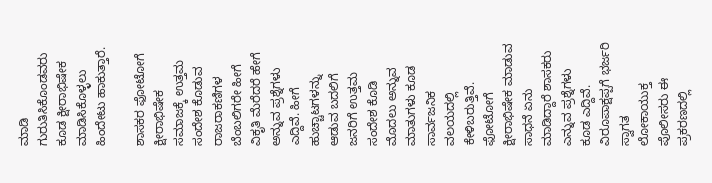ಮಾಡಿ ಗುರುತಿಸಿಕೊಂಡವರು ಕೂಡ ಕ್ಷೀರಾಭಿಷೇಕ ಮಾಡಿಸಿಕೊಳ್ಳಲು ಹಿಂದೇಟು ಹಾಕುತ್ತಾರೆ.

ಶಾಸಕರ ಫೋಟೋಗೆ ಕ್ಷೀರಾಭಿಷೇಕ
ಸಮಾಜಕ್ಕೆ ಉತ್ತಮ ಸಂದೇಶ ಕೊಡುವ ರಾಜರಾಕಣಿಗಳ ಬೆಂಬಲಿಗರೇ ಹೀಗೆ ವಿಕೃತಿ ಮೆರೆದರೆ ಹೇಗೆ ಅನ್ನುವ ಪ್ರಶ್ನೆಗಳು ಎದ್ದಿವೆ. ಹೀಗೆ ಹುಚ್ಚಾಟಗಳನ್ನು ಆಡುವ ಬದಲಿಗೆ ಜನರಿಗೆ ಉತ್ತಮ ಸಂದೇಶ ಕೊಡಿ ಮೊದಲು ಅನ್ನುವ ಮಾತುಗಳು ಕೂಡ ಸಾರ್ವಜನಿಕ ವಲಯದಲ್ಲಿ ಕೇಳಿಬರುತ್ತಿವೆ. ಫೋಟೋಗೆ ಕ್ಷೀರಾಭಿಷೇಕ ಮಾಡುವ ಸಾಧನೆ ಏನು ಮಾಡಿದ್ದಾರೆ ಶಾಸಕರು ಎನ್ನುವ ಪ್ರಶ್ನೆಗಳು ಕೂಡ ಎದ್ದಿವೆ.
ವಿರೂಪಾಕ್ಷಪ್ಪಗೆ ಭರ್ಜರಿ ಸ್ವಾಗತ
ಲೋಕಾಯುಕ್ತ ಪೊಲೀಸರು ಈ ಪ್ರಕರಣದಲ್ಲಿ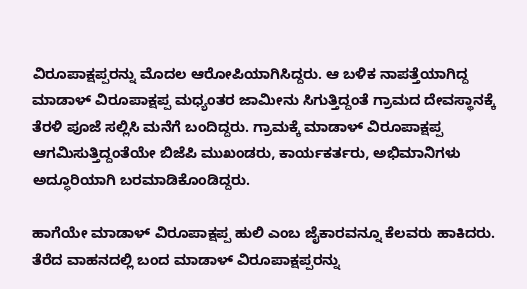ವಿರೂಪಾಕ್ಷಪ್ಪರನ್ನು ಮೊದಲ ಆರೋಪಿಯಾಗಿಸಿದ್ದರು. ಆ ಬಳಿಕ ನಾಪತ್ತೆಯಾಗಿದ್ದ ಮಾಡಾಳ್ ವಿರೂಪಾಕ್ಷಪ್ಪ ಮಧ್ಯಂತರ ಜಾಮೀನು ಸಿಗುತ್ತಿದ್ದಂತೆ ಗ್ರಾಮದ ದೇವಸ್ಥಾನಕ್ಕೆ ತೆರಳಿ ಪೂಜೆ ಸಲ್ಲಿಸಿ ಮನೆಗೆ ಬಂದಿದ್ದರು. ಗ್ರಾಮಕ್ಕೆ ಮಾಡಾಳ್ ವಿರೂಪಾಕ್ಷಪ್ಪ ಆಗಮಿಸುತ್ತಿದ್ದಂತೆಯೇ ಬಿಜೆಪಿ ಮುಖಂಡರು, ಕಾರ್ಯಕರ್ತರು, ಅಭಿಮಾನಿಗಳು ಅದ್ಧೂರಿಯಾಗಿ ಬರಮಾಡಿಕೊಂಡಿದ್ದರು.

ಹಾಗೆಯೇ ಮಾಡಾಳ್ ವಿರೂಪಾಕ್ಷಪ್ಪ ಹುಲಿ ಎಂಬ ಜೈಕಾರವನ್ನೂ ಕೆಲವರು ಹಾಕಿದರು. ತೆರೆದ ವಾಹನದಲ್ಲಿ ಬಂದ ಮಾಡಾಳ್ ವಿರೂಪಾಕ್ಷಪ್ಪರನ್ನು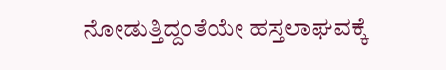ನೋಡುತ್ತಿದ್ದಂತೆಯೇ ಹಸ್ತಲಾಘವಕ್ಕೆ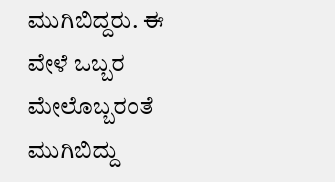ಮುಗಿಬಿದ್ದರು. ಈ ವೇಳೆ ಒಬ್ಬರ ಮೇಲೊಬ್ಬರಂತೆ ಮುಗಿಬಿದ್ದು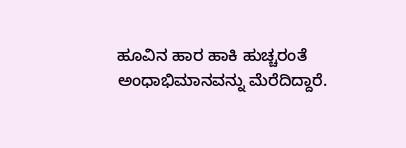ಹೂವಿನ ಹಾರ ಹಾಕಿ ಹುಚ್ಚರಂತೆ ಅಂಧಾಭಿಮಾನವನ್ನು ಮೆರೆದಿದ್ದಾರೆ.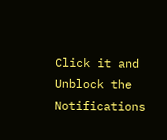Click it and Unblock the Notifications